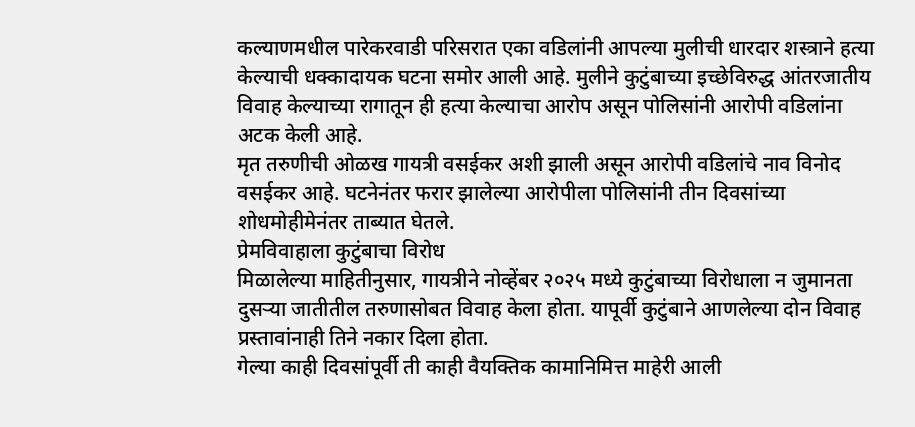कल्याणमधील पारेकरवाडी परिसरात एका वडिलांनी आपल्या मुलीची धारदार शस्त्राने हत्या केल्याची धक्कादायक घटना समोर आली आहे. मुलीने कुटुंबाच्या इच्छेविरुद्ध आंतरजातीय विवाह केल्याच्या रागातून ही हत्या केल्याचा आरोप असून पोलिसांनी आरोपी वडिलांना अटक केली आहे.
मृत तरुणीची ओळख गायत्री वसईकर अशी झाली असून आरोपी वडिलांचे नाव विनोद वसईकर आहे. घटनेनंतर फरार झालेल्या आरोपीला पोलिसांनी तीन दिवसांच्या शोधमोहीमेनंतर ताब्यात घेतले.
प्रेमविवाहाला कुटुंबाचा विरोध
मिळालेल्या माहितीनुसार, गायत्रीने नोव्हेंबर २०२५ मध्ये कुटुंबाच्या विरोधाला न जुमानता दुसऱ्या जातीतील तरुणासोबत विवाह केला होता. यापूर्वी कुटुंबाने आणलेल्या दोन विवाह प्रस्तावांनाही तिने नकार दिला होता.
गेल्या काही दिवसांपूर्वी ती काही वैयक्तिक कामानिमित्त माहेरी आली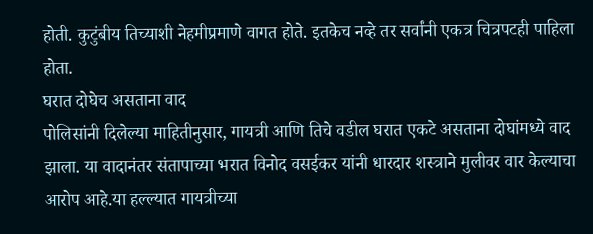होती. कुटुंबीय तिच्याशी नेहमीप्रमाणे वागत होते. इतकेच नव्हे तर सर्वांनी एकत्र चित्रपटही पाहिला होता.
घरात दोघेच असताना वाद
पोलिसांनी दिलेल्या माहितीनुसार, गायत्री आणि तिचे वडील घरात एकटे असताना दोघांमध्ये वाद झाला. या वादानंतर संतापाच्या भरात विनोद वसईकर यांनी धारदार शस्त्राने मुलीवर वार केल्याचा आरोप आहे.या हल्ल्यात गायत्रीच्या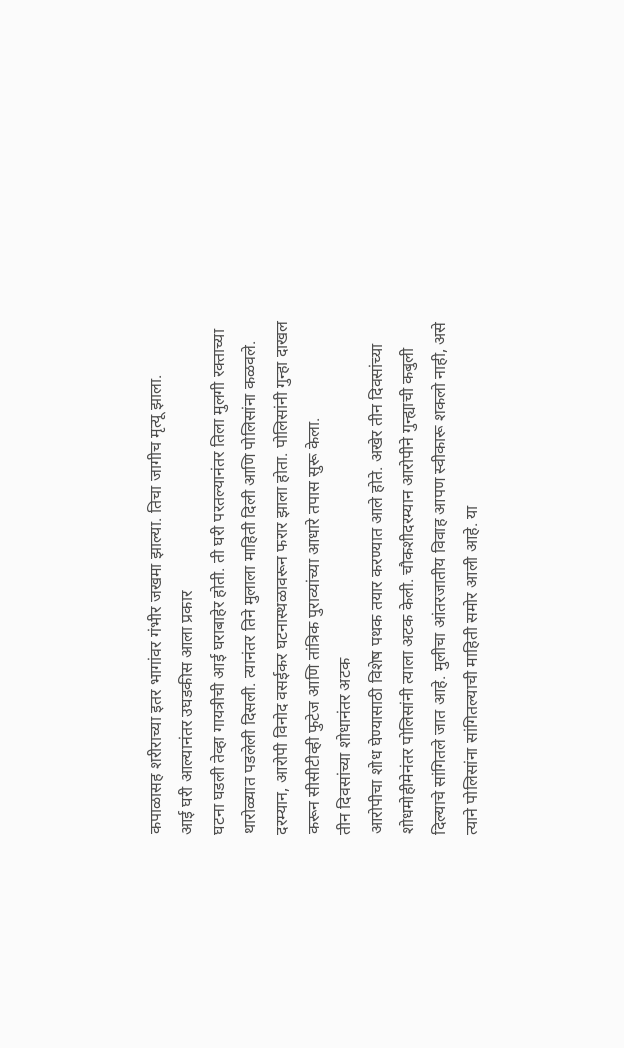कपाळासह शरीराच्या इतर भागांवर गंभीर जखमा झाल्या. तिचा जागीच मृत्यू झाला.
आई घरी आल्यानंतर उघडकीस आला प्रकार
घटना घडली तेव्हा गायत्रीची आई घराबाहेर होती. ती घरी परतल्यानंतर तिला मुलगी रक्ताच्या थारोळ्यात पडलेली दिसली. त्यानंतर तिने मुलाला माहिती दिली आणि पोलिसांना कळवले. दरम्यान, आरोपी विनोद वसईकर घटनास्थळावरून फरार झाला होता. पोलिसांनी गुन्हा दाखल करून सीसीटीव्ही फुटेज आणि तांत्रिक पुराव्यांच्या आधारे तपास सुरू केला.
तीन दिवसांच्या शोधानंतर अटक
आरोपीचा शोध घेण्यासाठी विशेष पथक तयार करण्यात आले होते. अखेर तीन दिवसांच्या शोधमोहीमेनंतर पोलिसांनी त्याला अटक केली. चौकशीदरम्यान आरोपीने गुन्ह्याची कबुली दिल्याचे सांगितले जात आहे. मुलीचा आंतरजातीय विवाह आपण स्वीकारू शकलो नाही, असे त्याने पोलिसांना सांगितल्याची माहिती समोर आली आहे. या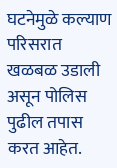घटनेमुळे कल्याण परिसरात खळबळ उडाली असून पोलिस पुढील तपास करत आहेत.